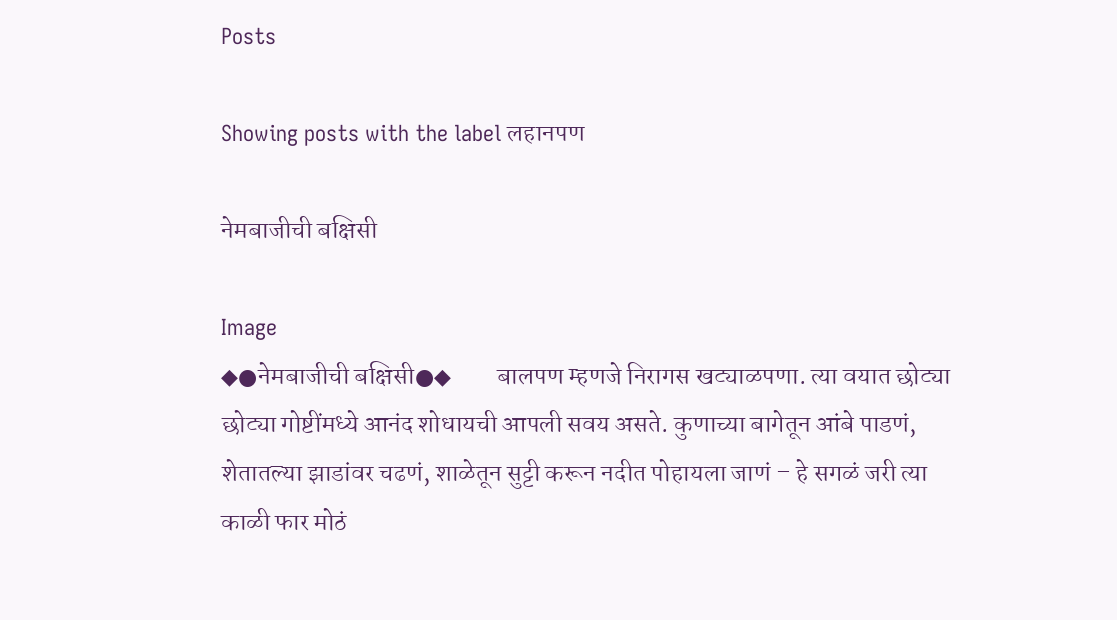Posts

Showing posts with the label लहानपण

नेमबाजीची बक्षिसी

Image
◆●नेमबाजीची बक्षिसी●◆         बालपण म्हणजे निरागस खट्याळपणा. त्या वयात छोट्या छोट्या गोष्टींमध्ये आनंद शोधायची आपली सवय असते. कुणाच्या बागेतून आंबे पाडणं, शेतातल्या झाडांवर चढणं, शाळेतून सुट्टी करून नदीत पोहायला जाणं – हे सगळं जरी त्या काळी फार मोठं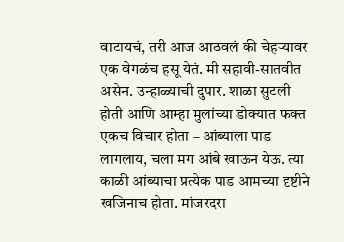वाटायचं, तरी आज आठवलं की चेहऱ्यावर एक वेगळंच हसू येतं. मी सहावी-सातवीत असेन. उन्हाळ्याची दुपार. शाळा सुटली होती आणि आम्हा मुलांच्या डोक्यात फक्त एकच विचार होता – आंब्याला पाड लागलाय, चला मग आंबे खाऊन येऊ. त्या काळी आंब्याचा प्रत्येक पाड आमच्या दृष्टीने खजिनाच होता. मांजरदरा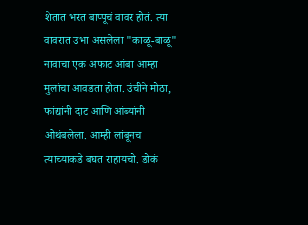शेतात भरत बाप्पूचं वावर होतं. त्या वावरात उभा असलेला "काळू-बाळू" नावाचा एक अफाट आंबा आम्हा मुलांचा आवडता होता. उंचीने मोठा, फांद्यांनी दाट आणि आंब्यांनी ओथंबलेला. आम्ही लांबूनच त्याच्याकडे बघत राहायचो. डोकं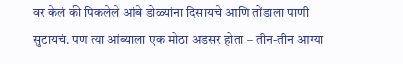वर केलं की पिकलेले आंबे डोळ्यांना दिसायचे आणि तोंडाला पाणी सुटायचं. पण त्या आंब्याला एक मोठा अडसर होता – तीन-तीन आग्या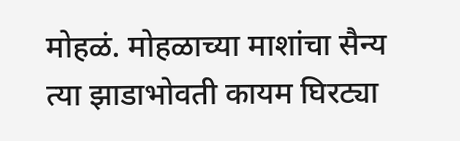मोहळं. मोहळाच्या माशांचा सैन्य त्या झाडाभोवती कायम घिरट्या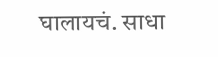घालायचं. साधा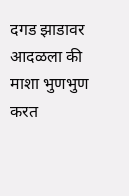दगड झाडावर आदळला की माशा भुणभुण करत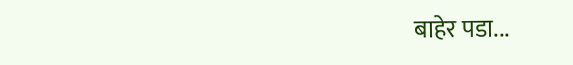बाहेर पडा...